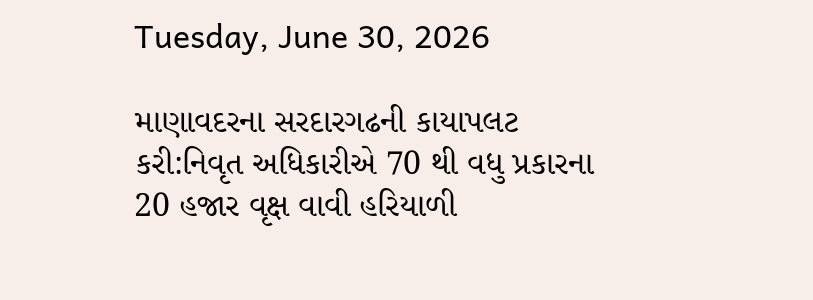Tuesday, June 30, 2026

માણાવદરના સરદારગઢની કાયાપલટ કરી:નિવૃત અધિકારીએ 70 થી વધુ પ્રકારના 20 હજાર વૃક્ષ વાવી હરિયાળી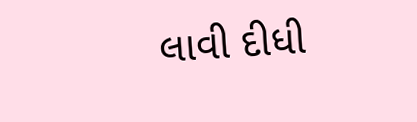લાવી દીધી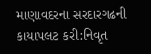માણાવદરના સરદારગઢની કાયાપલટ કરી:નિવૃત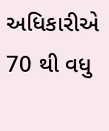અધિકારીએ 70 થી વધુ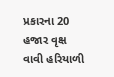પ્રકારના 20 હજાર વૃક્ષ વાવી હરિયાળી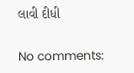લાવી દીધી

No comments: